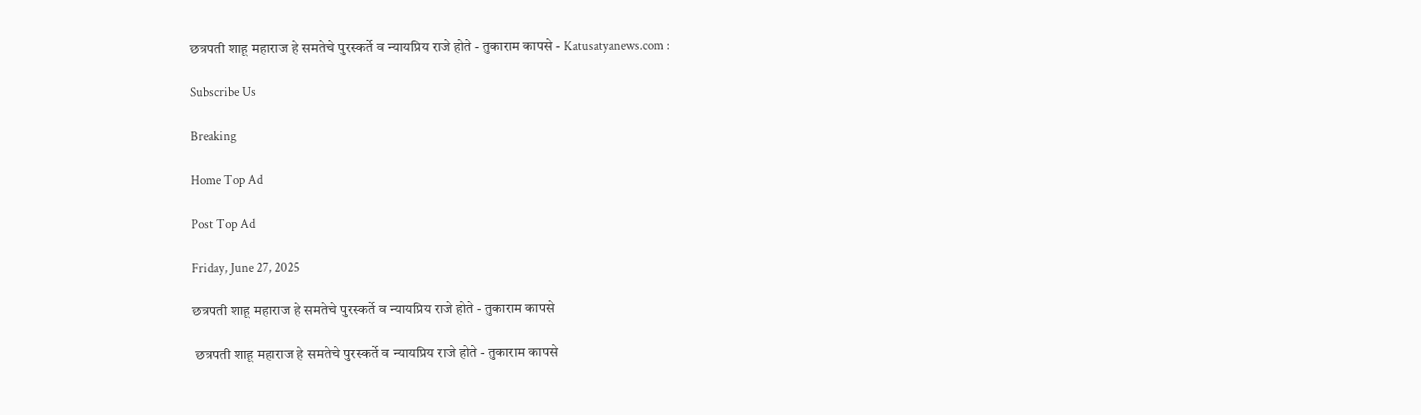छत्रपती शाहू महाराज हे समतेचे पुरस्कर्ते व न्यायप्रिय राजे होते - तुकाराम कापसे - Katusatyanews.com :

Subscribe Us

Breaking

Home Top Ad

Post Top Ad

Friday, June 27, 2025

छत्रपती शाहू महाराज हे समतेचे पुरस्कर्ते व न्यायप्रिय राजे होते - तुकाराम कापसे

 छत्रपती शाहू महाराज हे समतेचे पुरस्कर्ते व न्यायप्रिय राजे होते - तुकाराम कापसे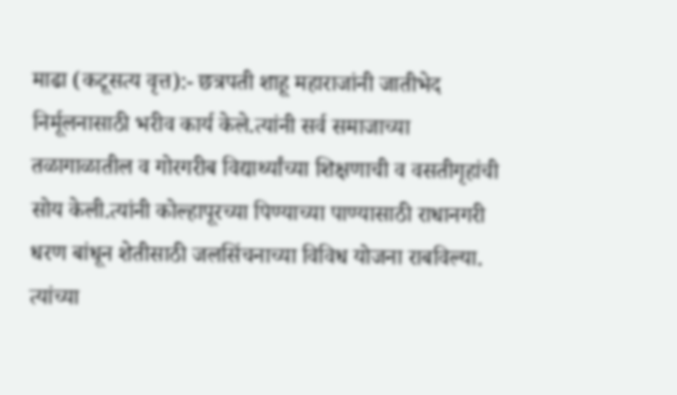माढा (कटूसत्य वृत्त):- छत्रपती शाहू महाराजांनी जातीभेद निर्मूलनासाठी भरीव कार्य केले.त्यांनी सर्व समाजाच्या तळागाळातील व गोरगरीब विद्यार्थ्यांच्या शिक्षणाची व वसतीगृहांची सोय केली.त्यांनी कोल्हापूरच्या पिण्याच्या पाण्यासाठी राधानगरी धरण बांधून शेतीसाठी जलसिंचनाच्या विविध योजना राबविल्या. त्यांच्या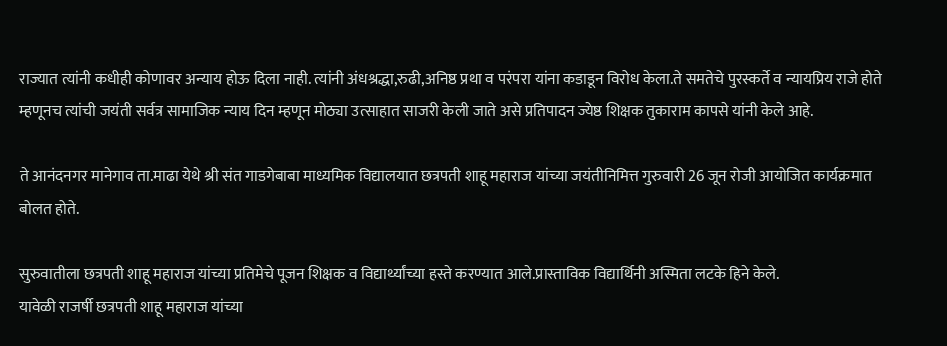राज्यात त्यांनी कधीही कोणावर अन्याय होऊ दिला नाही. त्यांनी अंधश्रद्धा,रुढी,अनिष्ठ प्रथा व परंपरा यांना कडाडून विरोध केला.ते समतेचे पुरस्कर्ते व न्यायप्रिय राजे होते म्हणूनच त्यांची जयंती सर्वत्र सामाजिक न्याय दिन म्हणून मोठ्या उत्साहात साजरी केली जाते असे प्रतिपादन ज्येष्ठ शिक्षक तुकाराम कापसे यांनी केले आहे.

ते आनंदनगर मानेगाव ता.माढा येथे श्री संत गाडगेबाबा माध्यमिक विद्यालयात छत्रपती शाहू महाराज यांच्या जयंतीनिमित्त गुरुवारी 26 जून रोजी आयोजित कार्यक्रमात बोलत होते.

सुरुवातीला छत्रपती शाहू महाराज यांच्या प्रतिमेचे पूजन शिक्षक व विद्यार्थ्यांच्या हस्ते करण्यात आले.प्रास्ताविक विद्यार्थिनी अस्मिता लटके हिने केले.
यावेळी राजर्षी छत्रपती शाहू महाराज यांच्या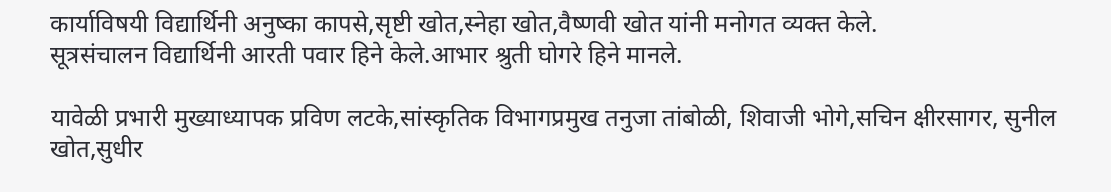कार्याविषयी विद्यार्थिनी अनुष्का कापसे,सृष्टी खोत,स्नेहा खोत,वैष्णवी खोत यांनी मनोगत व्यक्त केले.
सूत्रसंचालन विद्यार्थिनी आरती पवार हिने केले.आभार श्रुती घोगरे हिने मानले.

यावेळी प्रभारी मुख्याध्यापक प्रविण लटके,सांस्कृतिक विभागप्रमुख तनुजा तांबोळी, शिवाजी भोगे,सचिन क्षीरसागर, सुनील खोत,सुधीर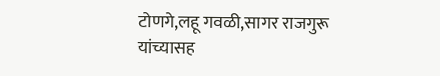टोणगे,लहू गवळी,सागर राजगुरू यांच्यासह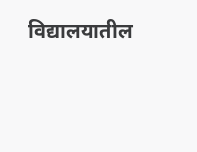विद्यालयातील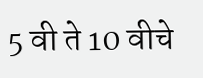5 वी ते 10 वीचे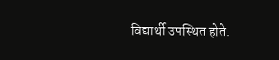विद्यार्थी उपस्थित होते.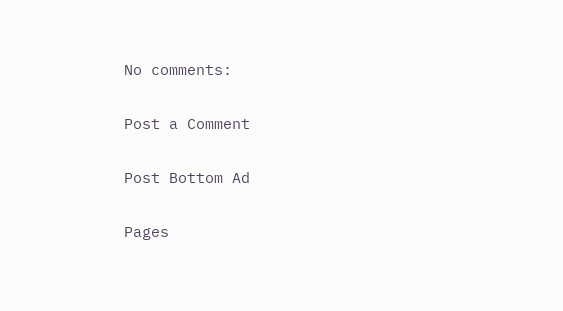No comments:

Post a Comment

Post Bottom Ad

Pages